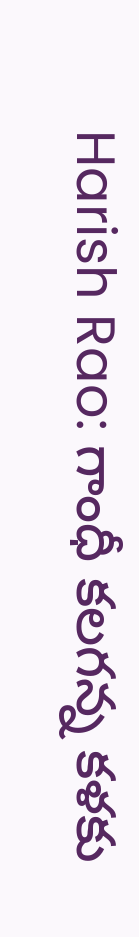Harish Rao: గాంధీ కలగన్న కళకు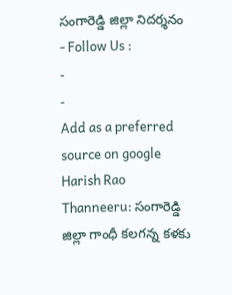సంగారెడ్డి జిల్లా నిదర్శనం
- Follow Us :
-
-
Add as a preferred
source on google
Harish Rao Thanneeru: సంగారెడ్డి జిల్లా గాంధీ కలగన్న కళకు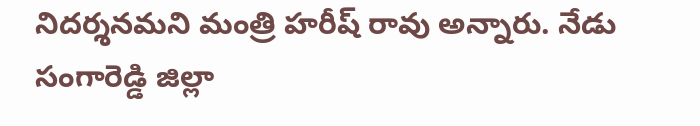నిదర్శనమని మంత్రి హరీష్ రావు అన్నారు. నేడు సంగారెడ్డి జిల్లా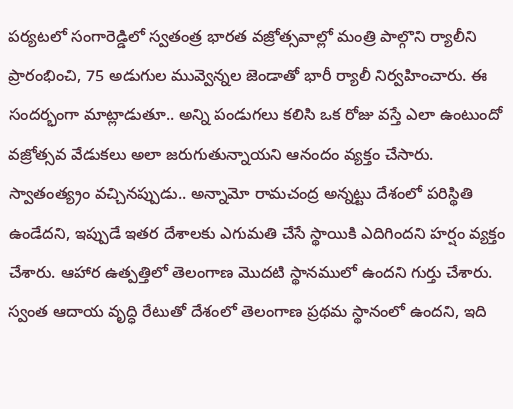పర్యటలో సంగారెడ్డిలో స్వతంత్ర భారత వజ్రోత్సవాల్లో మంత్రి పాల్గొని ర్యాలీని ప్రారంభించి, 75 అడుగుల మువ్వెన్నల జెండాతో భారీ ర్యాలీ నిర్వహించారు. ఈ సందర్భంగా మాట్లాడుతూ.. అన్ని పండుగలు కలిసి ఒక రోజు వస్తే ఎలా ఉంటుందో వజ్రోత్సవ వేడుకలు అలా జరుగుతున్నాయని ఆనందం వ్యక్తం చేసారు. స్వాతంత్య్రం వచ్చినప్పుడు.. అన్నామో రామచంద్ర అన్నట్టు దేశంలో పరిస్థితి ఉండేదని, ఇప్పుడే ఇతర దేశాలకు ఎగుమతి చేసే స్థాయికి ఎదిగిందని హర్షం వ్యక్తం చేశారు. ఆహార ఉత్పత్తిలో తెలంగాణ మొదటి స్థానములో ఉందని గుర్తు చేశారు. స్వంత ఆదాయ వృద్ధి రేటుతో దేశంలో తెలంగాణ ప్రథమ స్థానంలో ఉందని, ఇది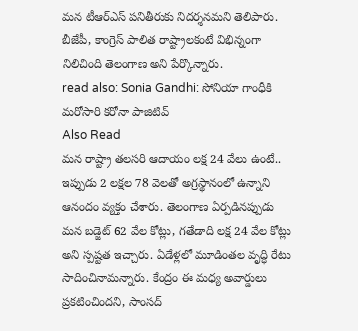మన టీఆర్ఎస్ పనితీరుకు నిదర్శనమని తెలిపారు. బీజేపీ, కాంగ్రెస్ పాలిత రాష్ట్రాలకంటే విభిన్నంగా నిలిచింది తెలంగాణ అని పేర్కొన్నారు.
read also: Sonia Gandhi: సోనియా గాంధీకి మరోసారి కరోనా పాజిటివ్
Also Read
మన రాష్ట్రా తలసరి ఆదాయం లక్ష 24 వేలు ఉంటే.. ఇప్పుడు 2 లక్షల 78 వెలతో అగ్రస్థానంలో ఉన్నాని ఆనందం వ్యక్తం చేశారు. తెలంగాణ ఏర్పడినప్పుడు మన బడ్జెట్ 62 వేల కోట్లు, గతేడాది లక్ష 24 వేల కోట్లు అని స్పష్టత ఇచ్చారు. ఏడేళ్లలో మూడింతల వృద్ధి రేటు సాదించినామన్నారు. కేంద్రం ఈ మధ్య అవార్డులు ప్రకటించిందని, సాంసద్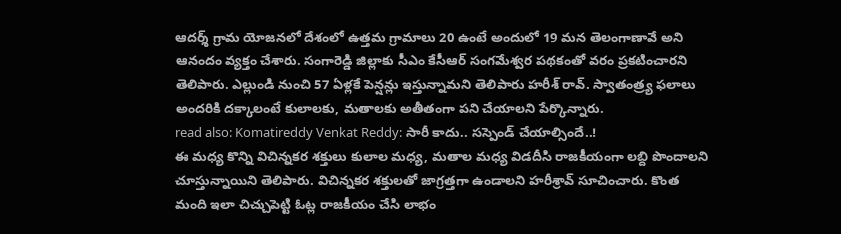ఆదర్శ్ గ్రామ యోజనలో దేశంలో ఉత్తమ గ్రామాలు 20 ఉంటే అందులో 19 మన తెలంగాణావే అని ఆనందం వ్యక్తం చేశారు. సంగారెడ్డి జిల్లాకు సీఎం కేసీఆర్ సంగమేశ్వర పథకంతో వరం ప్రకటించారని తెలిపారు. ఎల్లుండి నుంచి 57 ఏళ్లకే పెన్షన్లు ఇస్తున్నామని తెలిపారు హరీశ్ రావ్. స్వాతంత్ర్య ఫలాలు అందరికి దక్కాలంటే కులాలకు, మతాలకు అతీతంగా పని చేయాలని పేర్కొన్నారు.
read also: Komatireddy Venkat Reddy: సారీ కాదు.. సస్పెండ్ చేయాల్సిందే..!
ఈ మధ్య కొన్ని విచిన్నకర శక్తులు కులాల మధ్య, మతాల మధ్య విడదీసి రాజకీయంగా లబ్ది పొందాలని చూస్తున్నాయిని తెలిపారు. విచిన్నకర శక్తులతో జాగ్రత్తగా ఉండాలని హరీశ్రావ్ సూచించారు. కొంత మంది ఇలా చిచ్చుపెట్టి ఓట్ల రాజకీయం చేసి లాభం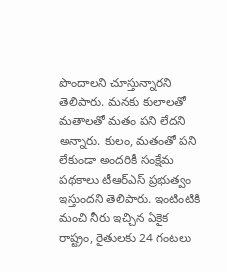పొందాలని చూస్తున్నారని తెలిపారు. మనకు కులాలతో మతాలతో మతం పని లేదని అన్నారు. కులం, మతంతో పని లేకుండా అందరికీ సంక్షేమ పథకాలు టీఆర్ఎస్ ప్రభుత్వం ఇస్తుందని తెలిపారు. ఇంటింటికి మంచి నీరు ఇచ్చిన ఏకైక రాష్ట్రం, రైతులకు 24 గంటలు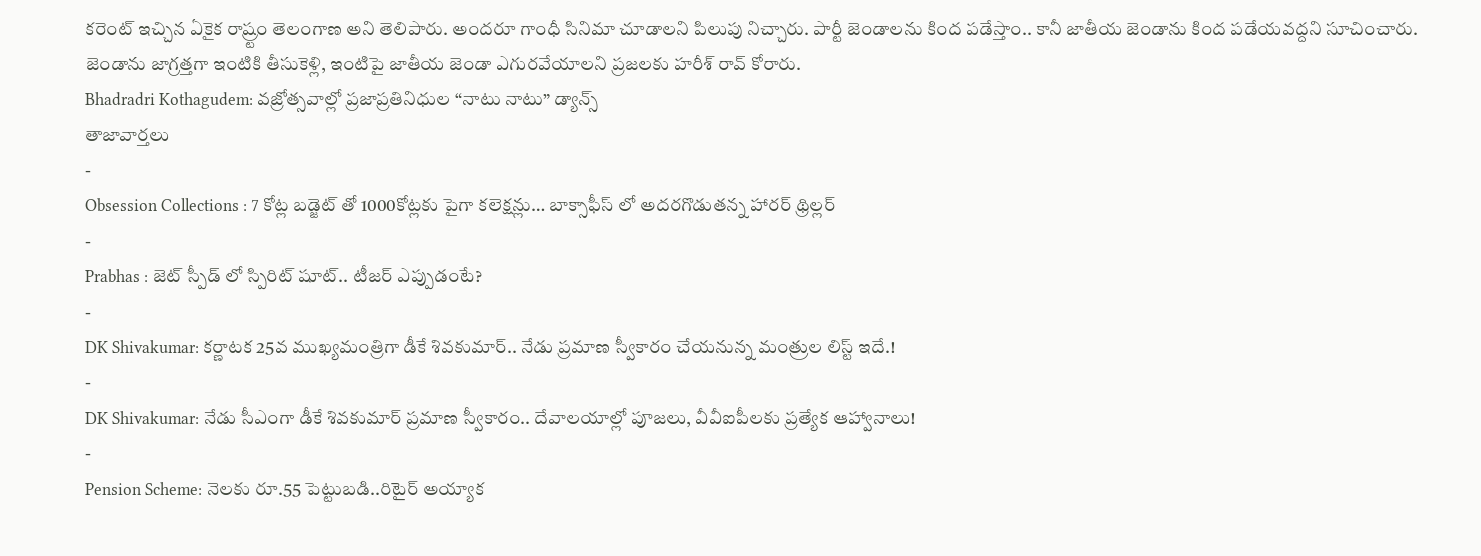కరెంట్ ఇచ్చిన ఏకైక రాష్ర్టం తెలంగాణ అని తెలిపారు. అందరూ గాంధీ సినిమా చూడాలని పిలుపు నిచ్చారు. పార్టీ జెండాలను కింద పడేస్తాం.. కానీ జాతీయ జెండాను కింద పడేయవద్దని సూచించారు. జెండాను జాగ్రత్తగా ఇంటికి తీసుకెళ్లి, ఇంటిపై జాతీయ జెండా ఎగురవేయాలని ప్రజలకు హరీశ్ రావ్ కోరారు.
Bhadradri Kothagudem: వజ్రోత్సవాల్లో ప్రజాప్రతినిధుల “నాటు నాటు” డ్యాన్స్
తాజావార్తలు
-
Obsession Collections : 7 కోట్ల బడ్జెట్ తో 1000కోట్లకు పైగా కలెక్షన్లు… బాక్సాఫీస్ లో అదరగొడుతన్న హారర్ థ్రిల్లర్
-
Prabhas : జెట్ స్పీడ్ లో స్పిరిట్ షూట్.. టీజర్ ఎప్పుడంటే?
-
DK Shivakumar: కర్ణాటక 25వ ముఖ్యమంత్రిగా డీకే శివకుమార్.. నేడు ప్రమాణ స్వీకారం చేయనున్న మంత్రుల లిస్ట్ ఇదే.!
-
DK Shivakumar: నేడు సీఎంగా డీకే శివకుమార్ ప్రమాణ స్వీకారం.. దేవాలయాల్లో పూజలు, వీవీఐపీలకు ప్రత్యేక ఆహ్వానాలు!
-
Pension Scheme: నెలకు రూ.55 పెట్టుబడి..రిటైర్ అయ్యాక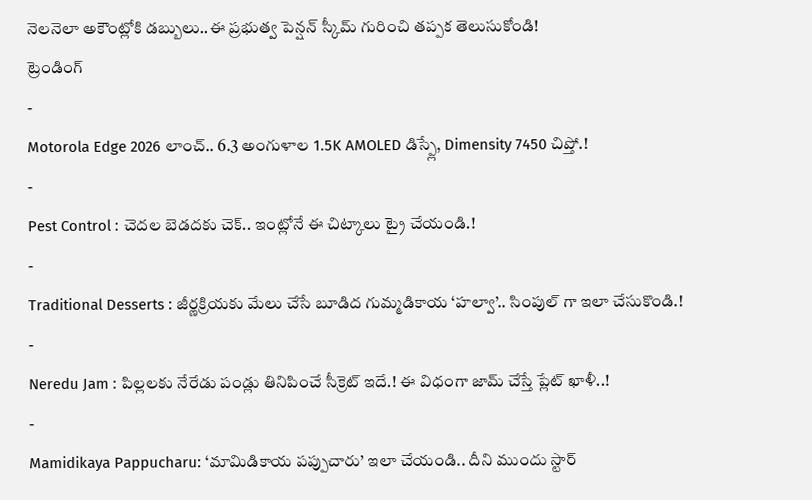నెలనెలా అకౌంట్లోకి డబ్బులు..ఈ ప్రభుత్వ పెన్షన్ స్కీమ్ గురించి తప్పక తెలుసుకోండి!
ట్రెండింగ్
-
Motorola Edge 2026 లాంచ్.. 6.3 అంగుళాల 1.5K AMOLED డిస్ప్లే, Dimensity 7450 చిప్తో.!
-
Pest Control : చెదల బెడదకు చెక్.. ఇంట్లోనే ఈ చిట్కాలు ట్రై చేయండి.!
-
Traditional Desserts : జీర్ణక్రియకు మేలు చేసే బూడిద గుమ్మడికాయ ‘హల్వా’.. సింపుల్ గా ఇలా చేసుకొండి.!
-
Neredu Jam : పిల్లలకు నేరేడు పండ్లు తినిపించే సీక్రెట్ ఇదే.! ఈ విధంగా జామ్ చేస్తే ప్లేట్ ఖాళీ..!
-
Mamidikaya Pappucharu: ‘మామిడికాయ పప్పుచారు’ ఇలా చేయండి.. దీని ముందు స్టార్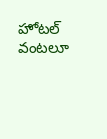హోటల్ వంటలూ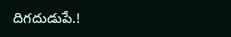దిగదుడుపే.!